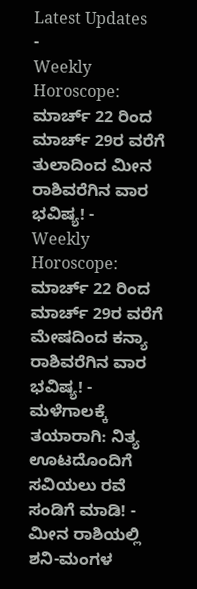Latest Updates
-
Weekly Horoscope: ಮಾರ್ಚ್ 22 ರಿಂದ ಮಾರ್ಚ್ 29ರ ವರೆಗೆ ತುಲಾದಿಂದ ಮೀನ ರಾಶಿವರೆಗಿನ ವಾರ ಭವಿಷ್ಯ! -
Weekly Horoscope: ಮಾರ್ಚ್ 22 ರಿಂದ ಮಾರ್ಚ್ 29ರ ವರೆಗೆ ಮೇಷದಿಂದ ಕನ್ಯಾ ರಾಶಿವರೆಗಿನ ವಾರ ಭವಿಷ್ಯ! -
ಮಳೆಗಾಲಕ್ಕೆ ತಯಾರಾಗಿ: ನಿತ್ಯ ಊಟದೊಂದಿಗೆ ಸವಿಯಲು ರವೆ ಸಂಡಿಗೆ ಮಾಡಿ! -
ಮೀನ ರಾಶಿಯಲ್ಲಿ ಶನಿ-ಮಂಗಳ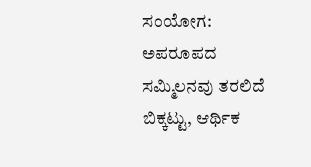ಸಂಯೋಗ: ಅಪರೂಪದ ಸಮ್ಮಿಲನವು ತರಲಿದೆ ಬಿಕ್ಕಟ್ಟು, ಆರ್ಥಿಕ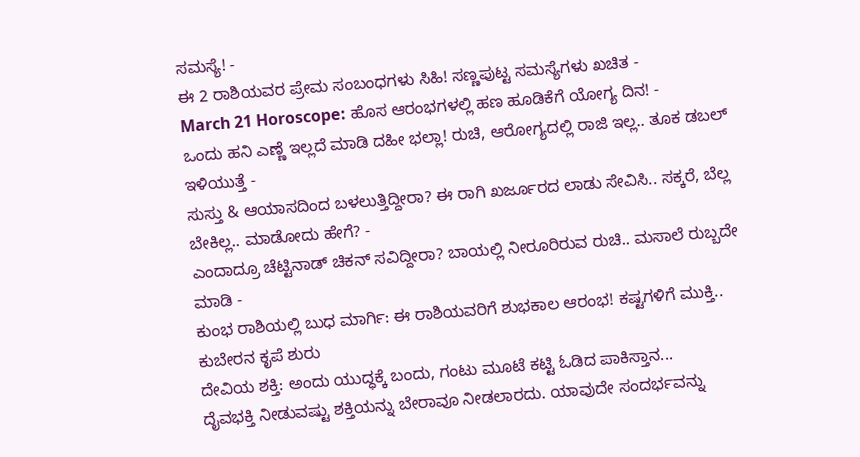ಸಮಸ್ಯೆ! -
ಈ 2 ರಾಶಿಯವರ ಪ್ರೇಮ ಸಂಬಂಧಗಳು ಸಿಹಿ! ಸಣ್ಣಪುಟ್ಟ ಸಮಸ್ಯೆಗಳು ಖಚಿತ -
March 21 Horoscope: ಹೊಸ ಆರಂಭಗಳಲ್ಲಿ ಹಣ ಹೂಡಿಕೆಗೆ ಯೋಗ್ಯ ದಿನ! -
ಒಂದು ಹನಿ ಎಣ್ಣೆ ಇಲ್ಲದೆ ಮಾಡಿ ದಹೀ ಭಲ್ಲಾ! ರುಚಿ, ಆರೋಗ್ಯದಲ್ಲಿ ರಾಜಿ ಇಲ್ಲ.. ತೂಕ ಡಬಲ್ ಇಳಿಯುತ್ತೆ -
ಸುಸ್ತು & ಆಯಾಸದಿಂದ ಬಳಲುತ್ತಿದ್ದೀರಾ? ಈ ರಾಗಿ ಖರ್ಜೂರದ ಲಾಡು ಸೇವಿಸಿ.. ಸಕ್ಕರೆ, ಬೆಲ್ಲ ಬೇಕಿಲ್ಲ.. ಮಾಡೋದು ಹೇಗೆ? -
ಎಂದಾದ್ರೂ ಚೆಟ್ಟಿನಾಡ್ ಚಿಕನ್ ಸವಿದ್ದೀರಾ? ಬಾಯಲ್ಲಿ ನೀರೂರಿರುವ ರುಚಿ.. ಮಸಾಲೆ ರುಬ್ಬದೇ ಮಾಡಿ -
ಕುಂಭ ರಾಶಿಯಲ್ಲಿ ಬುಧ ಮಾರ್ಗಿ: ಈ ರಾಶಿಯವರಿಗೆ ಶುಭಕಾಲ ಆರಂಭ! ಕಷ್ಟಗಳಿಗೆ ಮುಕ್ತಿ.. ಕುಬೇರನ ಕೃಪೆ ಶುರು
ದೇವಿಯ ಶಕ್ತಿ: ಅಂದು ಯುದ್ಧಕ್ಕೆ ಬಂದು, ಗಂಟು ಮೂಟೆ ಕಟ್ಟಿ ಓಡಿದ ಪಾಕಿಸ್ತಾನ...
ದೈವಭಕ್ತಿ ನೀಡುವಷ್ಟು ಶಕ್ತಿಯನ್ನು ಬೇರಾವೂ ನೀಡಲಾರದು. ಯಾವುದೇ ಸಂದರ್ಭವನ್ನು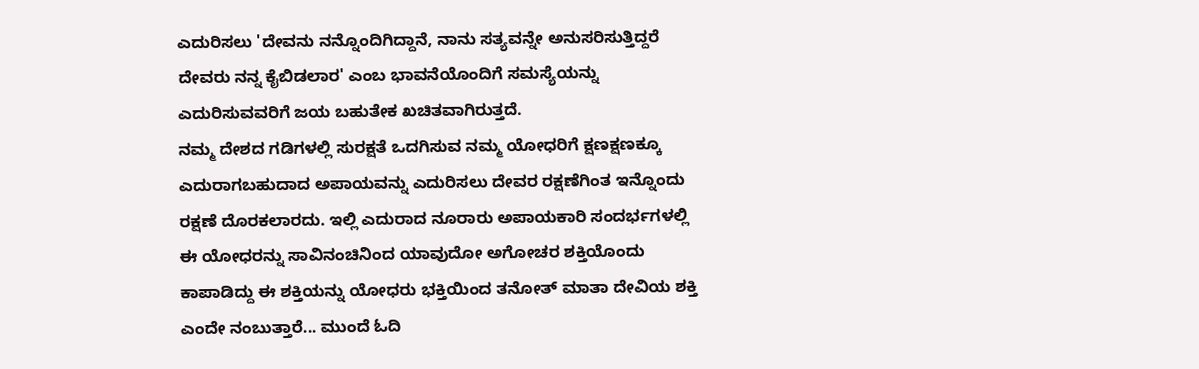ಎದುರಿಸಲು 'ದೇವನು ನನ್ನೊಂದಿಗಿದ್ದಾನೆ, ನಾನು ಸತ್ಯವನ್ನೇ ಅನುಸರಿಸುತ್ತಿದ್ದರೆ ದೇವರು ನನ್ನ ಕೈಬಿಡಲಾರ' ಎಂಬ ಭಾವನೆಯೊಂದಿಗೆ ಸಮಸ್ಯೆಯನ್ನು ಎದುರಿಸುವವರಿಗೆ ಜಯ ಬಹುತೇಕ ಖಚಿತವಾಗಿರುತ್ತದೆ.
ನಮ್ಮ ದೇಶದ ಗಡಿಗಳಲ್ಲಿ ಸುರಕ್ಷತೆ ಒದಗಿಸುವ ನಮ್ಮ ಯೋಧರಿಗೆ ಕ್ಷಣಕ್ಷಣಕ್ಕೂ ಎದುರಾಗಬಹುದಾದ ಅಪಾಯವನ್ನು ಎದುರಿಸಲು ದೇವರ ರಕ್ಷಣೆಗಿಂತ ಇನ್ನೊಂದು ರಕ್ಷಣೆ ದೊರಕಲಾರದು. ಇಲ್ಲಿ ಎದುರಾದ ನೂರಾರು ಅಪಾಯಕಾರಿ ಸಂದರ್ಭಗಳಲ್ಲಿ ಈ ಯೋಧರನ್ನು ಸಾವಿನಂಚಿನಿಂದ ಯಾವುದೋ ಅಗೋಚರ ಶಕ್ತಿಯೊಂದು ಕಾಪಾಡಿದ್ದು ಈ ಶಕ್ತಿಯನ್ನು ಯೋಧರು ಭಕ್ತಿಯಿಂದ ತನೋತ್ ಮಾತಾ ದೇವಿಯ ಶಕ್ತಿ ಎಂದೇ ನಂಬುತ್ತಾರೆ... ಮುಂದೆ ಓದಿ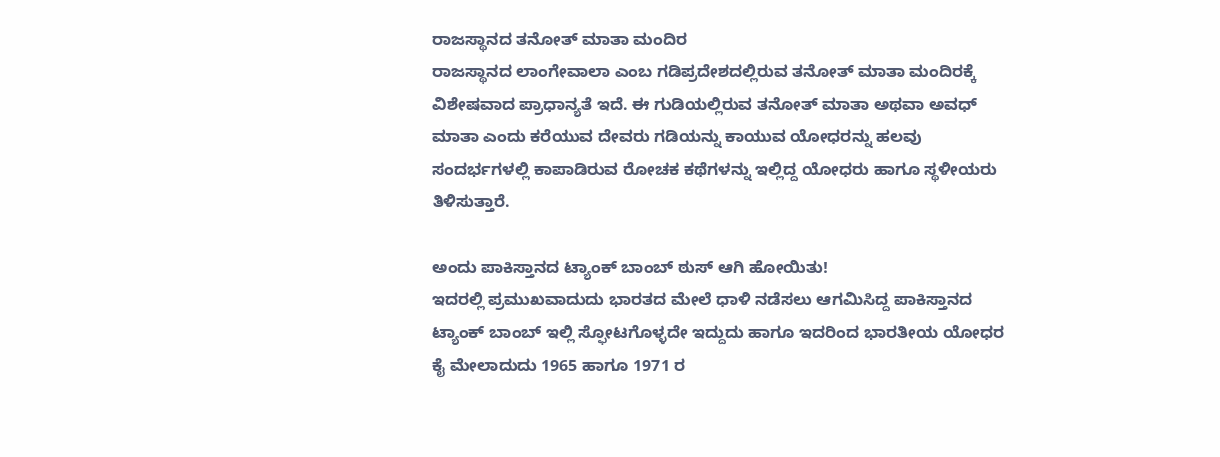ರಾಜಸ್ಥಾನದ ತನೋತ್ ಮಾತಾ ಮಂದಿರ
ರಾಜಸ್ಥಾನದ ಲಾಂಗೇವಾಲಾ ಎಂಬ ಗಡಿಪ್ರದೇಶದಲ್ಲಿರುವ ತನೋತ್ ಮಾತಾ ಮಂದಿರಕ್ಕೆ ವಿಶೇಷವಾದ ಪ್ರಾಧಾನ್ಯತೆ ಇದೆ. ಈ ಗುಡಿಯಲ್ಲಿರುವ ತನೋತ್ ಮಾತಾ ಅಥವಾ ಅವಧ್ ಮಾತಾ ಎಂದು ಕರೆಯುವ ದೇವರು ಗಡಿಯನ್ನು ಕಾಯುವ ಯೋಧರನ್ನು ಹಲವು ಸಂದರ್ಭಗಳಲ್ಲಿ ಕಾಪಾಡಿರುವ ರೋಚಕ ಕಥೆಗಳನ್ನು ಇಲ್ಲಿದ್ದ ಯೋಧರು ಹಾಗೂ ಸ್ಥಳೀಯರು ತಿಳಿಸುತ್ತಾರೆ.

ಅಂದು ಪಾಕಿಸ್ತಾನದ ಟ್ಯಾಂಕ್ ಬಾಂಬ್ ಠುಸ್ ಆಗಿ ಹೋಯಿತು!
ಇದರಲ್ಲಿ ಪ್ರಮುಖವಾದುದು ಭಾರತದ ಮೇಲೆ ಧಾಳಿ ನಡೆಸಲು ಆಗಮಿಸಿದ್ದ ಪಾಕಿಸ್ತಾನದ ಟ್ಯಾಂಕ್ ಬಾಂಬ್ ಇಲ್ಲಿ ಸ್ಫೋಟಗೊಳ್ಳದೇ ಇದ್ದುದು ಹಾಗೂ ಇದರಿಂದ ಭಾರತೀಯ ಯೋಧರ ಕೈ ಮೇಲಾದುದು 1965 ಹಾಗೂ 1971 ರ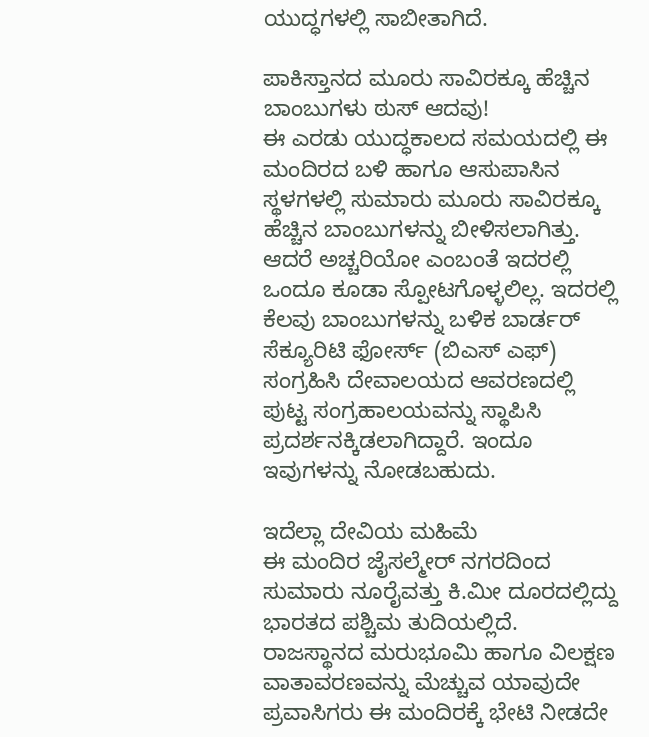ಯುದ್ಧಗಳಲ್ಲಿ ಸಾಬೀತಾಗಿದೆ.

ಪಾಕಿಸ್ತಾನದ ಮೂರು ಸಾವಿರಕ್ಕೂ ಹೆಚ್ಚಿನ ಬಾಂಬುಗಳು ಠುಸ್ ಆದವು!
ಈ ಎರಡು ಯುದ್ಧಕಾಲದ ಸಮಯದಲ್ಲಿ ಈ ಮಂದಿರದ ಬಳಿ ಹಾಗೂ ಆಸುಪಾಸಿನ ಸ್ಥಳಗಳಲ್ಲಿ ಸುಮಾರು ಮೂರು ಸಾವಿರಕ್ಕೂ ಹೆಚ್ಚಿನ ಬಾಂಬುಗಳನ್ನು ಬೀಳಿಸಲಾಗಿತ್ತು. ಆದರೆ ಅಚ್ಚರಿಯೋ ಎಂಬಂತೆ ಇದರಲ್ಲಿ ಒಂದೂ ಕೂಡಾ ಸ್ಪೋಟಗೊಳ್ಳಲಿಲ್ಲ. ಇದರಲ್ಲಿ ಕೆಲವು ಬಾಂಬುಗಳನ್ನು ಬಳಿಕ ಬಾರ್ಡರ್ ಸೆಕ್ಯೂರಿಟಿ ಫೋರ್ಸ್ (ಬಿಎಸ್ ಎಫ್) ಸಂಗ್ರಹಿಸಿ ದೇವಾಲಯದ ಆವರಣದಲ್ಲಿ ಪುಟ್ಟ ಸಂಗ್ರಹಾಲಯವನ್ನು ಸ್ಥಾಪಿಸಿ ಪ್ರದರ್ಶನಕ್ಕಿಡಲಾಗಿದ್ದಾರೆ. ಇಂದೂ ಇವುಗಳನ್ನು ನೋಡಬಹುದು.

ಇದೆಲ್ಲಾ ದೇವಿಯ ಮಹಿಮೆ
ಈ ಮಂದಿರ ಜೈಸಲ್ಮೇರ್ ನಗರದಿಂದ ಸುಮಾರು ನೂರೈವತ್ತು ಕಿ.ಮೀ ದೂರದಲ್ಲಿದ್ದು ಭಾರತದ ಪಶ್ಚಿಮ ತುದಿಯಲ್ಲಿದೆ. ರಾಜಸ್ಥಾನದ ಮರುಭೂಮಿ ಹಾಗೂ ವಿಲಕ್ಷಣ ವಾತಾವರಣವನ್ನು ಮೆಚ್ಚುವ ಯಾವುದೇ ಪ್ರವಾಸಿಗರು ಈ ಮಂದಿರಕ್ಕೆ ಭೇಟಿ ನೀಡದೇ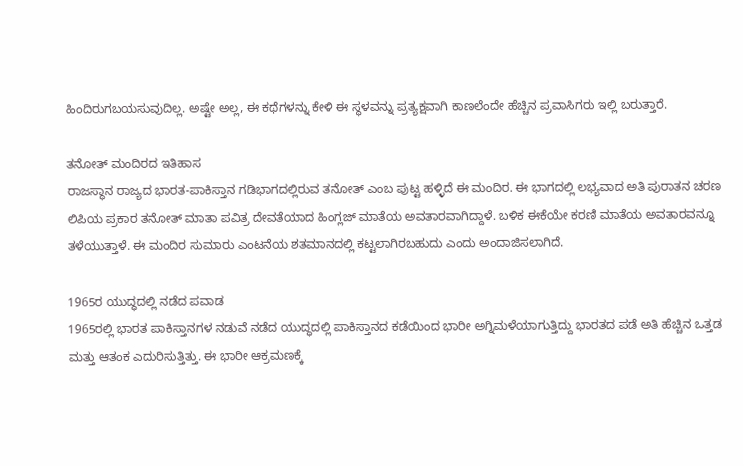ಹಿಂದಿರುಗಬಯಸುವುದಿಲ್ಲ. ಅಷ್ಟೇ ಅಲ್ಲ, ಈ ಕಥೆಗಳನ್ನು ಕೇಳಿ ಈ ಸ್ಥಳವನ್ನು ಪ್ರತ್ಯಕ್ಷವಾಗಿ ಕಾಣಲೆಂದೇ ಹೆಚ್ಚಿನ ಪ್ರವಾಸಿಗರು ಇಲ್ಲಿ ಬರುತ್ತಾರೆ.

ತನೋತ್ ಮಂದಿರದ ಇತಿಹಾಸ
ರಾಜಸ್ಥಾನ ರಾಜ್ಯದ ಭಾರತ-ಪಾಕಿಸ್ತಾನ ಗಡಿಭಾಗದಲ್ಲಿರುವ ತನೋತ್ ಎಂಬ ಪುಟ್ಟ ಹಳ್ಳಿದೆ ಈ ಮಂದಿರ. ಈ ಭಾಗದಲ್ಲಿ ಲಭ್ಯವಾದ ಅತಿ ಪುರಾತನ ಚರಣ ಲಿಪಿಯ ಪ್ರಕಾರ ತನೋತ್ ಮಾತಾ ಪವಿತ್ರ ದೇವತೆಯಾದ ಹಿಂಗ್ಲಜ್ ಮಾತೆಯ ಅವತಾರವಾಗಿದ್ದಾಳೆ. ಬಳಿಕ ಈಕೆಯೇ ಕರಣಿ ಮಾತೆಯ ಅವತಾರವನ್ನೂ ತಳೆಯುತ್ತಾಳೆ. ಈ ಮಂದಿರ ಸುಮಾರು ಎಂಟನೆಯ ಶತಮಾನದಲ್ಲಿ ಕಟ್ಟಲಾಗಿರಬಹುದು ಎಂದು ಅಂದಾಜಿಸಲಾಗಿದೆ.

1965ರ ಯುದ್ಧದಲ್ಲಿ ನಡೆದ ಪವಾಡ
1965ರಲ್ಲಿ ಭಾರತ ಪಾಕಿಸ್ತಾನಗಳ ನಡುವೆ ನಡೆದ ಯುದ್ಧದಲ್ಲಿ ಪಾಕಿಸ್ತಾನದ ಕಡೆಯಿಂದ ಭಾರೀ ಅಗ್ನಿಮಳೆಯಾಗುತ್ತಿದ್ದು ಭಾರತದ ಪಡೆ ಅತಿ ಹೆಚ್ಚಿನ ಒತ್ತಡ ಮತ್ತು ಆತಂಕ ಎದುರಿಸುತ್ತಿತ್ತು. ಈ ಭಾರೀ ಆಕ್ರಮಣಕ್ಕೆ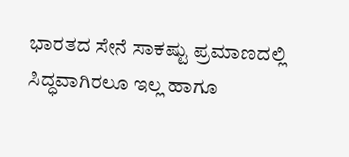ಭಾರತದ ಸೇನೆ ಸಾಕಷ್ಟು ಪ್ರಮಾಣದಲ್ಲಿ ಸಿದ್ಧವಾಗಿರಲೂ ಇಲ್ಲ ಹಾಗೂ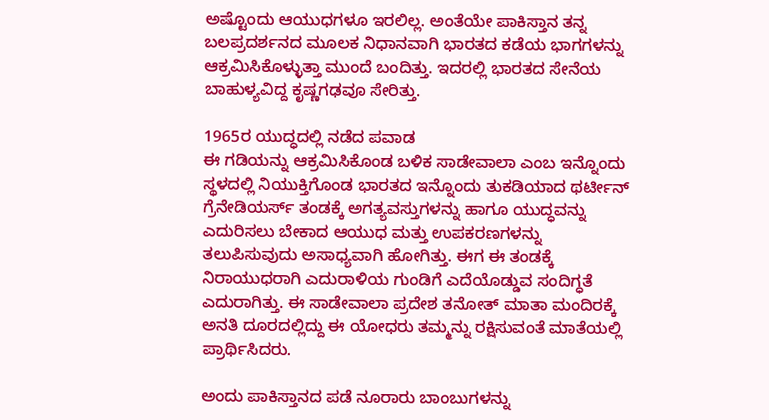ಅಷ್ಟೊಂದು ಆಯುಧಗಳೂ ಇರಲಿಲ್ಲ. ಅಂತೆಯೇ ಪಾಕಿಸ್ತಾನ ತನ್ನ ಬಲಪ್ರದರ್ಶನದ ಮೂಲಕ ನಿಧಾನವಾಗಿ ಭಾರತದ ಕಡೆಯ ಭಾಗಗಳನ್ನು ಆಕ್ರಮಿಸಿಕೊಳ್ಳುತ್ತಾ ಮುಂದೆ ಬಂದಿತ್ತು. ಇದರಲ್ಲಿ ಭಾರತದ ಸೇನೆಯ ಬಾಹುಳ್ಯವಿದ್ದ ಕೃಷ್ಣಗಢವೂ ಸೇರಿತ್ತು.

1965ರ ಯುದ್ಧದಲ್ಲಿ ನಡೆದ ಪವಾಡ
ಈ ಗಡಿಯನ್ನು ಆಕ್ರಮಿಸಿಕೊಂಡ ಬಳಿಕ ಸಾಡೇವಾಲಾ ಎಂಬ ಇನ್ನೊಂದು ಸ್ಥಳದಲ್ಲಿ ನಿಯುಕ್ತಿಗೊಂಡ ಭಾರತದ ಇನ್ನೊಂದು ತುಕಡಿಯಾದ ಥರ್ಟೀನ್ ಗ್ರೆನೇಡಿಯರ್ಸ್ ತಂಡಕ್ಕೆ ಅಗತ್ಯವಸ್ತುಗಳನ್ನು ಹಾಗೂ ಯುದ್ಧವನ್ನು ಎದುರಿಸಲು ಬೇಕಾದ ಆಯುಧ ಮತ್ತು ಉಪಕರಣಗಳನ್ನು ತಲುಪಿಸುವುದು ಅಸಾಧ್ಯವಾಗಿ ಹೋಗಿತ್ತು. ಈಗ ಈ ತಂಡಕ್ಕೆ ನಿರಾಯುಧರಾಗಿ ಎದುರಾಳಿಯ ಗುಂಡಿಗೆ ಎದೆಯೊಡ್ಡುವ ಸಂದಿಗ್ಧತೆ ಎದುರಾಗಿತ್ತು. ಈ ಸಾಡೇವಾಲಾ ಪ್ರದೇಶ ತನೋತ್ ಮಾತಾ ಮಂದಿರಕ್ಕೆ ಅನತಿ ದೂರದಲ್ಲಿದ್ದು ಈ ಯೋಧರು ತಮ್ಮನ್ನು ರಕ್ಷಿಸುವಂತೆ ಮಾತೆಯಲ್ಲಿ ಪ್ರಾರ್ಥಿಸಿದರು.

ಅಂದು ಪಾಕಿಸ್ತಾನದ ಪಡೆ ನೂರಾರು ಬಾಂಬುಗಳನ್ನು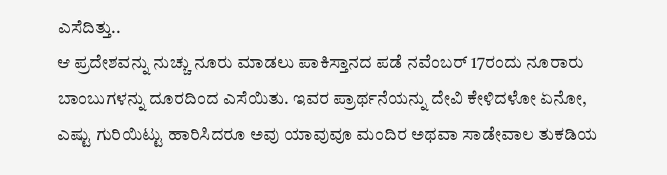ಎಸೆದಿತ್ತು..
ಆ ಪ್ರದೇಶವನ್ನು ನುಚ್ಚು ನೂರು ಮಾಡಲು ಪಾಕಿಸ್ತಾನದ ಪಡೆ ನವೆಂಬರ್ 17ರಂದು ನೂರಾರು ಬಾಂಬುಗಳನ್ನು ದೂರದಿಂದ ಎಸೆಯಿತು. ಇವರ ಪ್ರಾರ್ಥನೆಯನ್ನು ದೇವಿ ಕೇಳಿದಳೋ ಏನೋ, ಎಷ್ಟು ಗುರಿಯಿಟ್ಟು ಹಾರಿಸಿದರೂ ಅವು ಯಾವುವೂ ಮಂದಿರ ಅಥವಾ ಸಾಡೇವಾಲ ತುಕಡಿಯ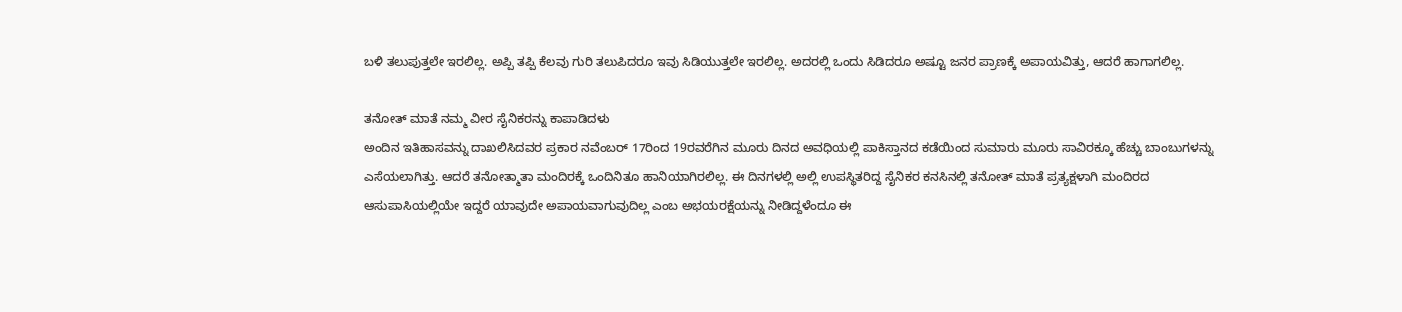ಬಳಿ ತಲುಪುತ್ತಲೇ ಇರಲಿಲ್ಲ. ಅಪ್ಪಿ ತಪ್ಪಿ ಕೆಲವು ಗುರಿ ತಲುಪಿದರೂ ಇವು ಸಿಡಿಯುತ್ತಲೇ ಇರಲಿಲ್ಲ. ಅದರಲ್ಲಿ ಒಂದು ಸಿಡಿದರೂ ಅಷ್ಟೂ ಜನರ ಪ್ರಾಣಕ್ಕೆ ಅಪಾಯವಿತ್ತು, ಆದರೆ ಹಾಗಾಗಲಿಲ್ಲ.

ತನೋತ್ ಮಾತೆ ನಮ್ಮ ವೀರ ಸೈನಿಕರನ್ನು ಕಾಪಾಡಿದಳು
ಅಂದಿನ ಇತಿಹಾಸವನ್ನು ದಾಖಲಿಸಿದವರ ಪ್ರಕಾರ ನವೆಂಬರ್ 17ರಿಂದ 19ರವರೆಗಿನ ಮೂರು ದಿನದ ಅವಧಿಯಲ್ಲಿ ಪಾಕಿಸ್ತಾನದ ಕಡೆಯಿಂದ ಸುಮಾರು ಮೂರು ಸಾವಿರಕ್ಕೂ ಹೆಚ್ಚು ಬಾಂಬುಗಳನ್ನು ಎಸೆಯಲಾಗಿತ್ತು. ಆದರೆ ತನೋತ್ಮಾತಾ ಮಂದಿರಕ್ಕೆ ಒಂದಿನಿತೂ ಹಾನಿಯಾಗಿರಲಿಲ್ಲ. ಈ ದಿನಗಳಲ್ಲಿ ಅಲ್ಲಿ ಉಪಸ್ಥಿತರಿದ್ದ ಸೈನಿಕರ ಕನಸಿನಲ್ಲಿ ತನೋತ್ ಮಾತೆ ಪ್ರತ್ಯಕ್ಷಳಾಗಿ ಮಂದಿರದ ಆಸುಪಾಸಿಯಲ್ಲಿಯೇ ಇದ್ದರೆ ಯಾವುದೇ ಅಪಾಯವಾಗುವುದಿಲ್ಲ ಎಂಬ ಅಭಯರಕ್ಷೆಯನ್ನು ನೀಡಿದ್ದಳೆಂದೂ ಈ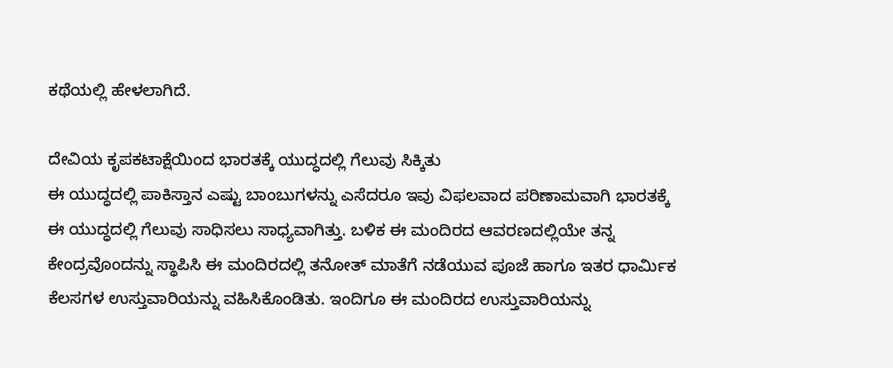ಕಥೆಯಲ್ಲಿ ಹೇಳಲಾಗಿದೆ.

ದೇವಿಯ ಕೃಪಕಟಾಕ್ಷೆಯಿಂದ ಭಾರತಕ್ಕೆ ಯುದ್ಧದಲ್ಲಿ ಗೆಲುವು ಸಿಕ್ಕಿತು
ಈ ಯುದ್ಧದಲ್ಲಿ ಪಾಕಿಸ್ತಾನ ಎಷ್ಟು ಬಾಂಬುಗಳನ್ನು ಎಸೆದರೂ ಇವು ವಿಫಲವಾದ ಪರಿಣಾಮವಾಗಿ ಭಾರತಕ್ಕೆ ಈ ಯುದ್ಧದಲ್ಲಿ ಗೆಲುವು ಸಾಧಿಸಲು ಸಾಧ್ಯವಾಗಿತ್ತು. ಬಳಿಕ ಈ ಮಂದಿರದ ಆವರಣದಲ್ಲಿಯೇ ತನ್ನ ಕೇಂದ್ರವೊಂದನ್ನು ಸ್ಥಾಪಿಸಿ ಈ ಮಂದಿರದಲ್ಲಿ ತನೋತ್ ಮಾತೆಗೆ ನಡೆಯುವ ಪೂಜೆ ಹಾಗೂ ಇತರ ಧಾರ್ಮಿಕ ಕೆಲಸಗಳ ಉಸ್ತುವಾರಿಯನ್ನು ವಹಿಸಿಕೊಂಡಿತು. ಇಂದಿಗೂ ಈ ಮಂದಿರದ ಉಸ್ತುವಾರಿಯನ್ನು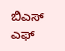ಬಿಎಸ್ ಎಫ್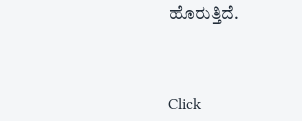ಹೊರುತ್ತಿದೆ.



Click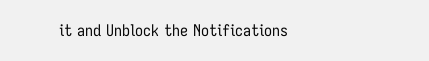it and Unblock the Notifications